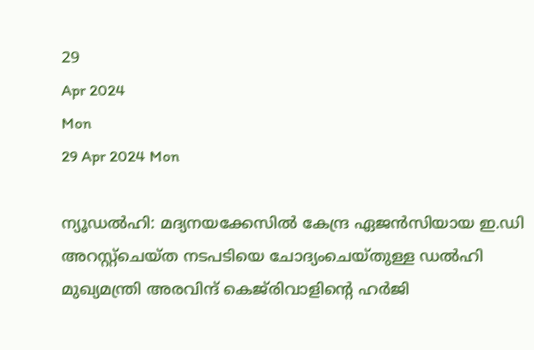29
Apr 2024
Mon
29 Apr 2024 Mon

ന്യൂഡല്‍ഹി: മദ്യനയക്കേസില്‍ കേന്ദ്ര ഏജന്‍സിയായ ഇ.ഡി അറസ്റ്റ്‌ചെയ്ത നടപടിയെ ചോദ്യംചെയ്തുള്ള ഡല്‍ഹി മുഖ്യമന്ത്രി അരവിന്ദ് കെജ്‌രിവാളിന്റെ ഹര്‍ജി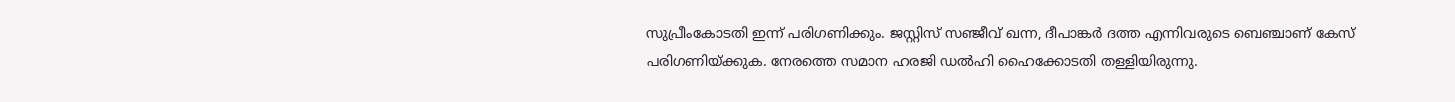സുപ്രീംകോടതി ഇന്ന് പരിഗണിക്കും. ജസ്റ്റിസ് സഞ്ജീവ് ഖന്ന, ദീപാങ്കര്‍ ദത്ത എന്നിവരുടെ ബെഞ്ചാണ് കേസ് പരിഗണിയ്ക്കുക. നേരത്തെ സമാന ഹരജി ഡല്‍ഹി ഹൈക്കോടതി തള്ളിയിരുന്നു.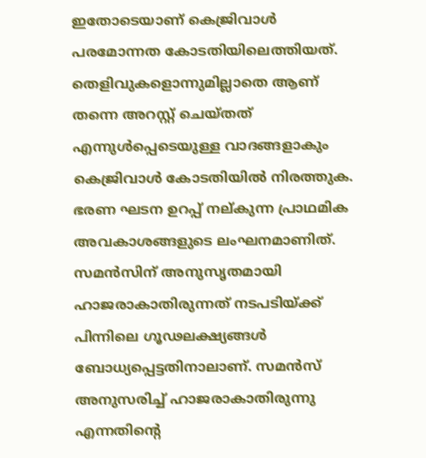ഇതോടെയാണ് കെജ്രിവാള്‍ പരമോന്നത കോടതിയിലെത്തിയത്.
തെളിവുകളൊന്നുമില്ലാതെ ആണ് തന്നെ അറസ്റ്റ് ചെയ്തത് എന്നുള്‍പ്പെടെയുള്ള വാദങ്ങളാകും കെജ്രിവാള്‍ കോടതിയില്‍ നിരത്തുക. ഭരണ ഘടന ഉറപ്പ് നല്കുന്ന പ്രാഥമിക അവകാശങ്ങളുടെ ലംഘനമാണിത്. സമന്‍സിന് അനുസൃതമായി ഹാജരാകാതിരുന്നത് നടപടിയ്ക്ക് പിന്നിലെ ഗൂഢലക്ഷ്യങ്ങള്‍ ബോധ്യപ്പെട്ടതിനാലാണ്. സമന്‍സ് അനുസരിച്ച് ഹാജരാകാതിരുന്നു എന്നതിന്റെ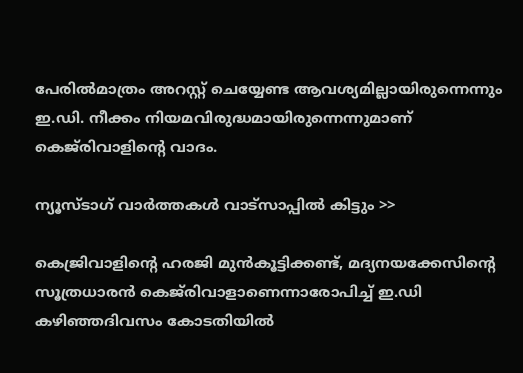പേരില്‍മാത്രം അറസ്റ്റ് ചെയ്യേണ്ട ആവശ്യമില്ലായിരുന്നെന്നും ഇ.ഡി. നീക്കം നിയമവിരുദ്ധമായിരുന്നെന്നുമാണ് കെജ്‌രിവാളിന്റെ വാദം.

ന്യൂസ്ടാഗ് വാര്‍ത്തകള്‍ വാട്‌സാപ്പില്‍ കിട്ടും >>

കെജ്രിവാളിന്റെ ഹരജി മുന്‍കൂട്ടിക്കണ്ട്, മദ്യനയക്കേസിന്റെ സൂത്രധാരന്‍ കെജ്‌രിവാളാണെന്നാരോപിച്ച് ഇ.ഡി കഴിഞ്ഞദിവസം കോടതിയില്‍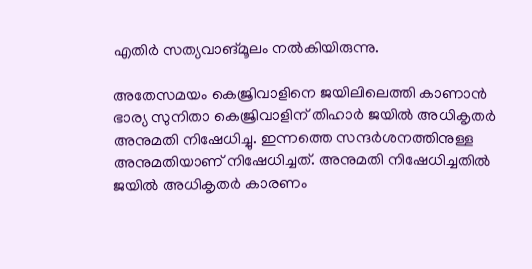എതിര്‍ സത്യവാങ്മൂലം നല്‍കിയിരുന്നു.

അതേസമയം കെജ്രിവാളിനെ ജയിലിലെത്തി കാണാന്‍ ഭാര്യ സുനിതാ കെജ്രിവാളിന് തിഹാര്‍ ജയില്‍ അധികൃതര്‍ അനുമതി നിഷേധിച്ചു. ഇന്നത്തെ സന്ദര്‍ശനത്തിനുള്ള അനുമതിയാണ് നിഷേധിച്ചത്. അനുമതി നിഷേധിച്ചതില്‍ ജയില്‍ അധികൃതര്‍ കാരണം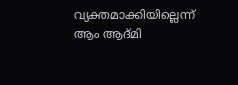വ്യക്തമാക്കിയില്ലെന്ന് ആം ആദ്മി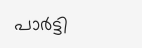പാര്‍ട്ടി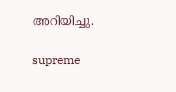അറിയിച്ചു.

supreme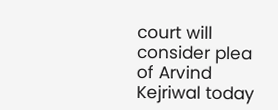court will consider plea of Arvind Kejriwal today